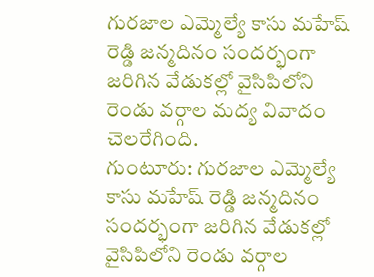గురజాల ఎమ్మెల్యే కాసు మహేష్ రెడ్డి జన్మదినం సందర్భంగా జరిగిన వేడుకల్లో వైసిపిలోని రెండు వర్గాల మద్య వివాదం చెలరేగింది.
గుంటూరు: గురజాల ఎమ్మెల్యే కాసు మహేష్ రెడ్డి జన్మదినం సందర్భంగా జరిగిన వేడుకల్లో వైసిపిలోని రెండు వర్గాల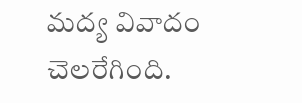మద్య వివాదం చెలరేగింది.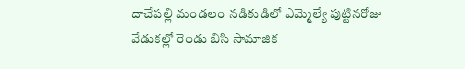దాచేపల్లి మండలం నడికుడిలో ఎమ్మెల్యే పుట్టినరోజు వేడుకల్లో రెండు బిసి సామాజిక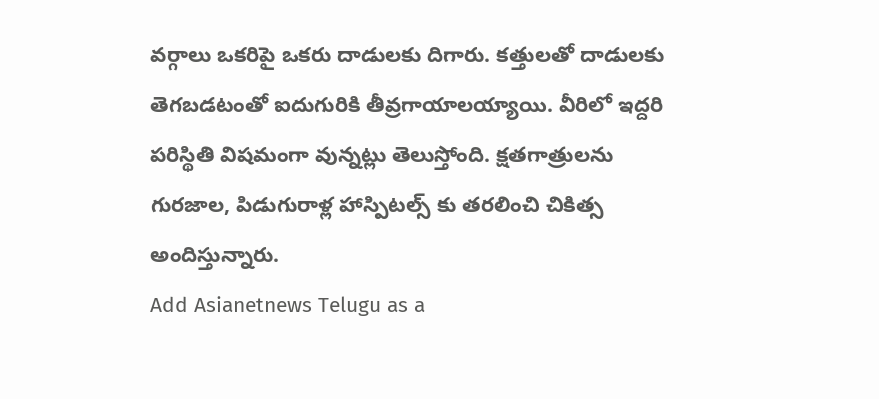వర్గాలు ఒకరిపై ఒకరు దాడులకు దిగారు. కత్తులతో దాడులకు తెగబడటంతో ఐదుగురికి తీవ్రగాయాలయ్యాయి. వీరిలో ఇద్దరి పరిస్థితి విషమంగా వున్నట్లు తెలుస్తోంది. క్షతగాత్రులను గురజాల, పిడుగురాళ్ల హాస్పిటల్స్ కు తరలించి చికిత్స అందిస్తున్నారు.
Add Asianetnews Telugu as a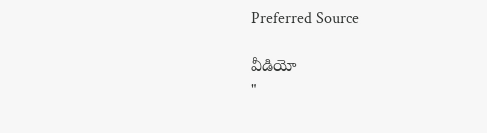Preferred Source

వీడియో
"